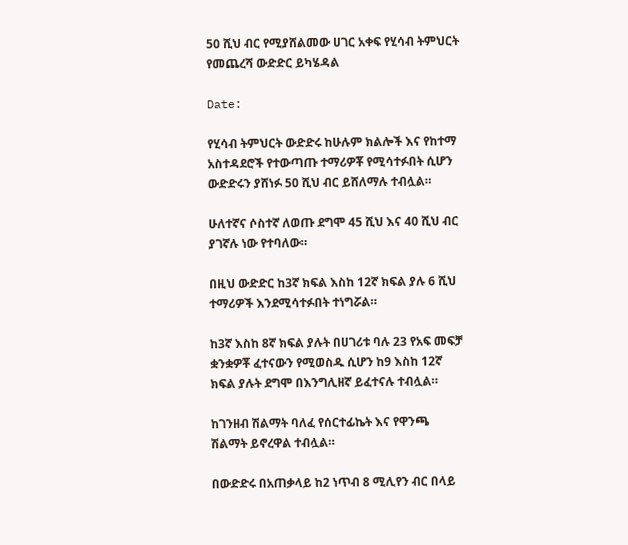50 ሺህ ብር የሚያሸልመው ሀገር አቀፍ የሂሳብ ትምህርት የመጨረሻ ውድድር ይካሄዳል

Date:

የሂሳብ ትምህርት ውድድሩ ከሁሉም ክልሎች እና የከተማ አስተዳደሮች የተውጣጡ ተማሪዎቾ የሚሳተፉበት ሲሆን ውድድሩን ያሸነፉ 50 ሺህ ብር ይሸለማሉ ተብሏል።

ሁለተኛና ሶስተኛ ለወጡ ደግሞ 45 ሺህ እና 40 ሺህ ብር ያገኛሉ ነው የተባለው።

በዚህ ውድድር ከ3ኛ ክፍል እስከ 12ኛ ክፍል ያሉ 6 ሺህ ተማሪዎች እንደሚሳተፉበት ተነግሯል።

ከ3ኛ እስከ 8ኛ ክፍል ያሉት በሀገሪቱ ባሉ 23 የአፍ መፍቻ ቋንቋዎቾ ፈተናውን የሚወስዱ ሲሆን ከ9 እስከ 12ኛ ክፍል ያሉት ደግሞ በእንግሊዘኛ ይፈተናሉ ተብሏል።

ከገንዘብ ሽልማት ባለፈ የሰርተፊኬት እና የዋንጫ ሽልማት ይኖረዋል ተብሏል።

በውድድሩ በአጠቃላይ ከ2 ነጥብ 8 ሚሊየን ብር በላይ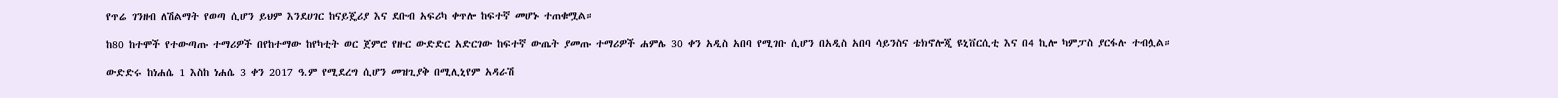የጥሬ ገንዘብ ለሽልማት የወጣ ሲሆን ይህም እንደሀገር ከናይጄሪያ እና ደቡብ አፍሪካ ቀጥሎ ከፍተኛ መሆኑ ተጠቁሟል።

ከ80 ከተሞች የተውጣጡ ተማሪዎች በየከተማው ከየካቲት ወር ጀምሮ የዙር ውድድር አድርገው ከፍተኛ ውጤት ያመጡ ተማሪዎች ሐምሌ 30 ቀን አዲስ አበባ የሚገቡ ሲሆን በአዲስ አበባ ሳይንስና ቴክኖሎጂ ዩኒቨርሲቲ እና በ4 ኪሎ ካምፓስ ያርፋሉ ተብሏል።

ውድድሩ ከነሐሴ 1 እስከ ነሐሴ 3 ቀን 2017 ዓ.ም የሚደረግ ሲሆን መዝጊያቅ በሚሊኒየም አዳራሽ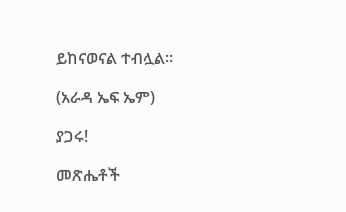ይከናወናል ተብሏል።

(አራዳ ኤፍ ኤም)

ያጋሩ!

መጽሔቶች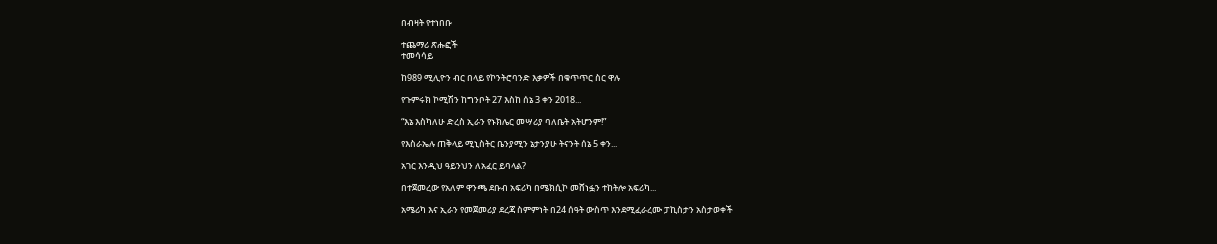በብዛት የተነበቡ

ተጨማሪ ጽሑፎች
ተመሳሳይ

ከ989 ሚሊዮን ብር በላይ የኮንትሮባንድ እቃዎች በቁጥጥር ስር ዋሉ

የጉምሩክ ኮሚሽን ከግንቦት 27 እስከ ሰኔ 3 ቀን 2018...

“እኔ እስካለሁ ድረስ ኢራን የኑክሌር መሣሪያ ባለቤት አትሆንም!”

የእስራኤሉ ጠቅላይ ሚኒስትር ቤንያሚን ኔታንያሁ ትናንት ሰኔ 5 ቀን...

አገር እንዲህ ዓይንህን ለአፈር ይባላል?

በተጀመረው የአለም ዋንጫ ደቡብ አፍሪካ በሜክሲኮ መሸነፏን ተከትሎ አፍሪካ...

አሜሪካ እና ኢራን የመጀመሪያ ደረጃ ስምምነት በ24 ሰዓት ውስጥ እንደሚፈራረሙ ፓኪስታን አስታወቀች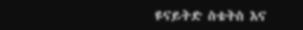ዩናይትድ ስቴትስ እና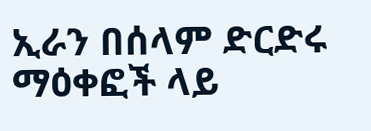ኢራን በሰላም ድርድሩ ማዕቀፎች ላይ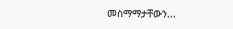መስማማታቸውን...